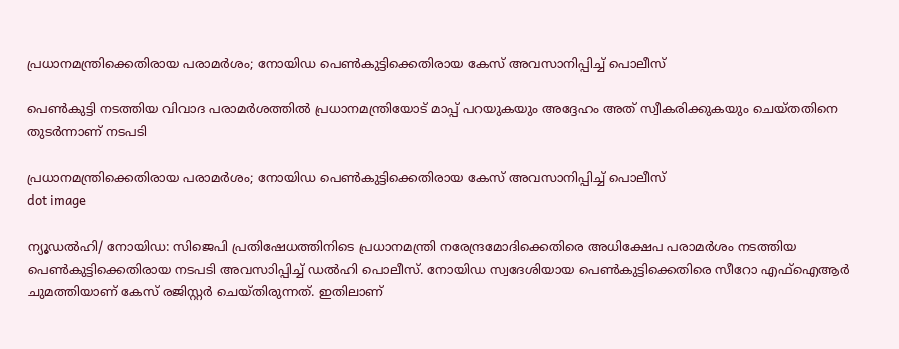പ്രധാനമന്ത്രിക്കെതിരായ പരാമർശം; നോയിഡ പെൺകുട്ടിക്കെതിരായ കേസ് അവസാനിപ്പിച്ച് പൊലീസ്

പെണ്‍കുട്ടി നടത്തിയ വിവാദ പരാമര്‍ശത്തില്‍ പ്രധാനമന്ത്രിയോട് മാപ്പ് പറയുകയും അദ്ദേഹം അത് സ്വീകരിക്കുകയും ചെയ്തതിനെ തുടര്‍ന്നാണ് നടപടി

പ്രധാനമന്ത്രിക്കെതിരായ പരാമർശം; നോയിഡ പെൺകുട്ടിക്കെതിരായ കേസ് അവസാനിപ്പിച്ച് പൊലീസ്
dot image

ന്യൂഡല്‍ഹി/ നോയിഡ: സിജെപി പ്രതിഷേധത്തിനിടെ പ്രധാനമന്ത്രി നരേന്ദ്രമോദിക്കെതിരെ അധിക്ഷേപ പരാമര്‍ശം നടത്തിയ പെണ്‍കുട്ടിക്കെതിരായ നടപടി അവസാിപ്പിച്ച് ഡല്‍ഹി പൊലീസ്. നോയിഡ സ്വദേശിയായ പെണ്‍കുട്ടിക്കെതിരെ സീറോ എഫ്ഐആര്‍ ചുമത്തിയാണ് കേസ് രജിസ്റ്റര്‍ ചെയ്തിരുന്നത്. ഇതിലാണ്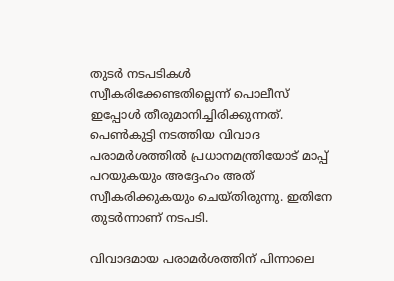തുടര്‍ നടപടികള്‍ സ്വീകരിക്കേണ്ടതില്ലെന്ന് പൊലീസ് ഇപ്പോള്‍ തീരുമാനിച്ചിരിക്കുന്നത്. പെണ്‍കുട്ടി നടത്തിയ വിവാദ പരാമര്‍ശത്തില്‍ പ്രധാനമന്ത്രിയോട് മാപ്പ് പറയുകയും അദ്ദേഹം അത് സ്വീകരിക്കുകയും ചെയ്തിരുന്നു. ഇതിനേ തുടര്‍ന്നാണ് നടപടി.

വിവാദമായ പരാമർശത്തിന് പിന്നാലെ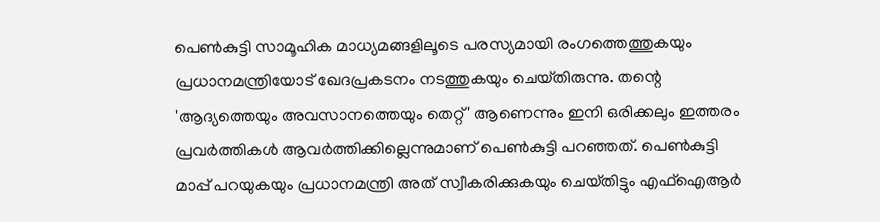പെൺകുട്ടി സാമൂഹിക മാധ്യമങ്ങളിലൂടെ പരസ്യമായി രംഗത്തെത്തുകയും പ്രധാനമന്ത്രിയോട് ഖേദപ്രകടനം നടത്തുകയും ചെയ്‌തിരുന്നു. തന്റെ 'ആദ്യത്തെയും അവസാനത്തെയും തെറ്റ്' ആണെന്നും ഇനി ഒരിക്കലും ഇത്തരം പ്രവര്‍ത്തികള്‍ ആവര്‍ത്തിക്കില്ലെന്നുമാണ് പെൺകുട്ടി പറഞ്ഞത്. പെൺകുട്ടി മാപ്പ് പറയുകയും പ്രധാനമന്ത്രി അത് സ്വീകരിക്കുകയും ചെയ്‌തിട്ടും എഫ്ഐആർ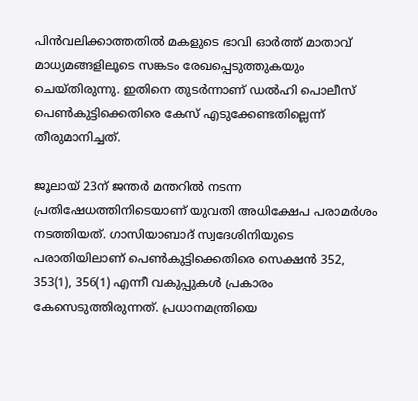പിൻവലിക്കാത്തതിൽ മകളുടെ ഭാവി ഓർത്ത് മാതാവ് മാധ്യമങ്ങളിലൂടെ സങ്കടം രേഖപ്പെടുത്തുകയും ചെയ്തിരുന്നു. ഇതിനെ തുടർന്നാണ് ഡൽഹി പൊലീസ് പെൺകുട്ടിക്കെതിരെ കേസ് എടുക്കേണ്ടതില്ലെന്ന് തീരുമാനിച്ചത്.

ജൂലായ് 23ന് ജന്തര്‍ മന്തറില്‍ നടന്ന പ്രതിഷേധത്തിനിടെയാണ് യുവതി അധിക്ഷേപ പരാമര്‍ശം നടത്തിയത്. ഗാസിയാബാദ് സ്വദേശിനിയുടെ പരാതിയിലാണ് പെണ്‍കുട്ടിക്കെതിരെ സെക്ഷന്‍ 352, 353(1), 356(1) എന്നീ വകുപ്പുകള്‍ പ്രകാരം കേസെടുത്തിരുന്നത്. പ്രധാനമന്ത്രിയെ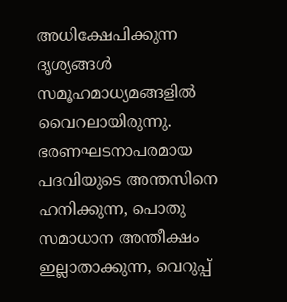അധിക്ഷേപിക്കുന്ന ദൃശ്യങ്ങള്‍ സമൂഹമാധ്യമങ്ങളില്‍ വൈറലായിരുന്നു. ഭരണഘടനാപരമായ പദവിയുടെ അന്തസിനെ ഹനിക്കുന്ന, പൊതു സമാധാന അന്തീക്ഷം ഇല്ലാതാക്കുന്ന, വെറുപ്പ്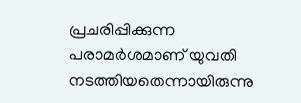പ്രചരിപ്പിക്കുന്ന പരാമര്‍ശമാണ് യുവതി നടത്തിയതെന്നായിരുന്നു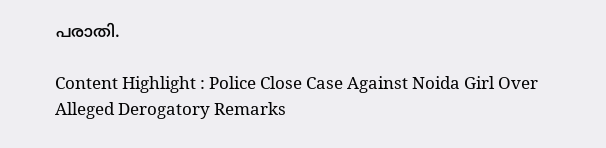പരാതി.

Content Highlight : Police Close Case Against Noida Girl Over Alleged Derogatory Remarks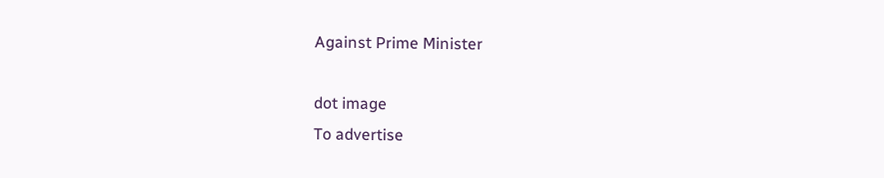Against Prime Minister

dot image
To advertise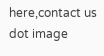here,contact us
dot image